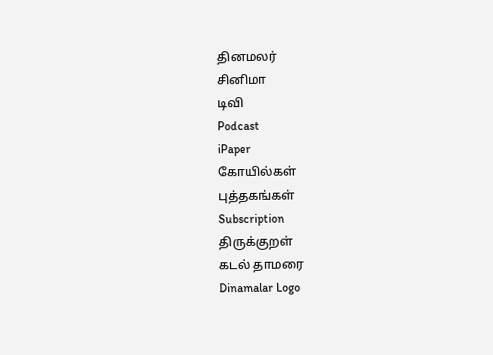தினமலர்
சினிமா
டிவி
Podcast
iPaper
கோயில்கள்
புத்தகங்கள்
Subscription
திருக்குறள்
கடல் தாமரை
Dinamalar Logo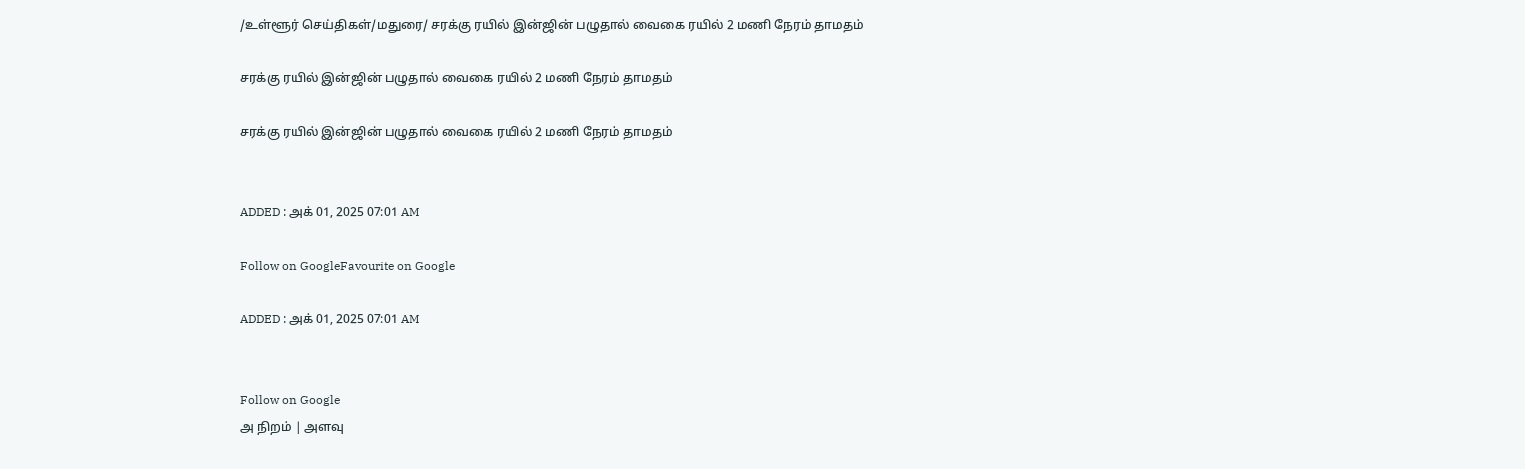/உள்ளூர் செய்திகள்/மதுரை/ சரக்கு ரயில் இன்ஜின் பழுதால் வைகை ரயில் 2 மணி நேரம் தாமதம்

சரக்கு ரயில் இன்ஜின் பழுதால் வைகை ரயில் 2 மணி நேரம் தாமதம்

சரக்கு ரயில் இன்ஜின் பழுதால் வைகை ரயில் 2 மணி நேரம் தாமதம்


ADDED : அக் 01, 2025 07:01 AM

Follow on GoogleFavourite on Google

ADDED : அக் 01, 2025 07:01 AM


Follow on Google
அ நிறம் | அளவு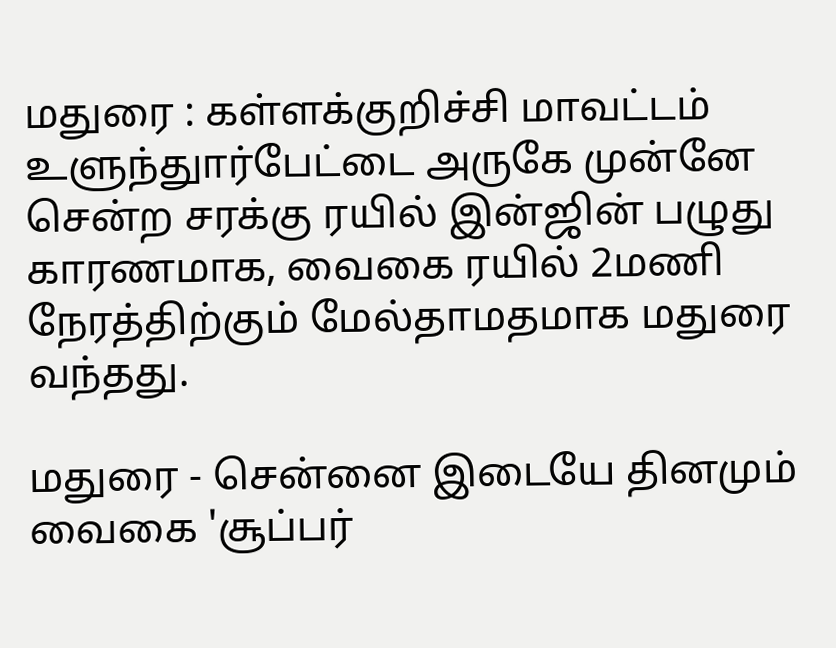மதுரை : கள்ளக்குறிச்சி மாவட்டம் உளுந்துார்பேட்டை அருகே முன்னே சென்ற சரக்கு ரயில் இன்ஜின் பழுது காரணமாக, வைகை ரயில் 2மணி நேரத்திற்கும் மேல்தாமதமாக மதுரை வந்தது.

மதுரை - சென்னை இடையே தினமும் வைகை 'சூப்பர்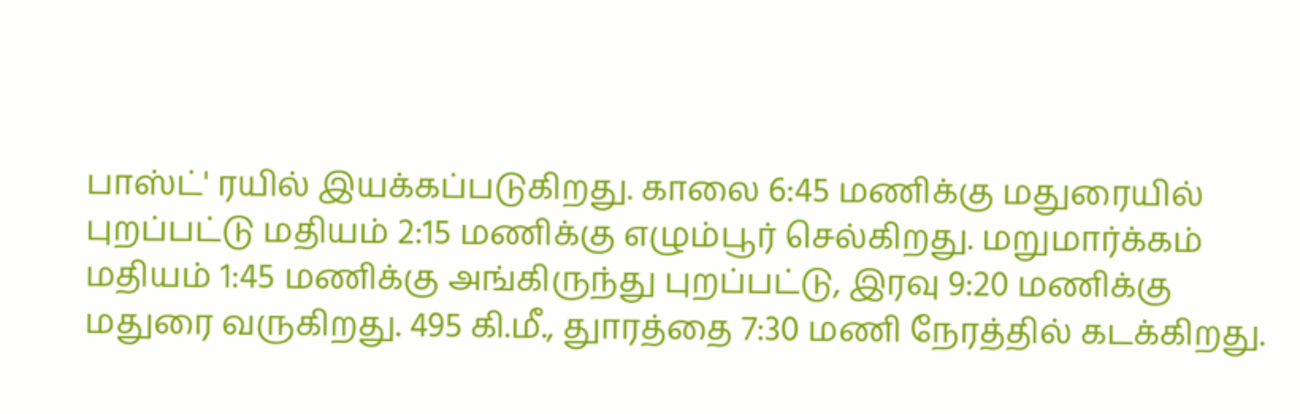பாஸ்ட்' ரயில் இயக்கப்படுகிறது. காலை 6:45 மணிக்கு மதுரையில் புறப்பட்டு மதியம் 2:15 மணிக்கு எழும்பூர் செல்கிறது. மறுமார்க்கம் மதியம் 1:45 மணிக்கு அங்கிருந்து புறப்பட்டு, இரவு 9:20 மணிக்கு மதுரை வருகிறது. 495 கி.மீ., துாரத்தை 7:30 மணி நேரத்தில் கடக்கிறது.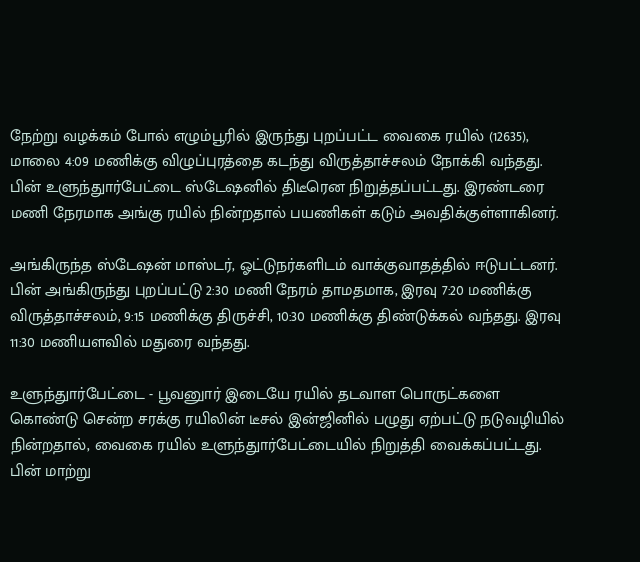நேற்று வழக்கம் போல் எழும்பூரில் இருந்து புறப்பட்ட வைகை ரயில் (12635), மாலை 4:09 மணிக்கு விழுப்புரத்தை கடந்து விருத்தாச்சலம் நோக்கி வந்தது. பின் உளுந்துார்பேட்டை ஸ்டேஷனில் திடீரென நிறுத்தப்பட்டது. இரண்டரை மணி நேரமாக அங்கு ரயில் நின்றதால் பயணிகள் கடும் அவதிக்குள்ளாகினர்.

அங்கிருந்த ஸ்டேஷன் மாஸ்டர், ஓட்டுநர்களிடம் வாக்குவாதத்தில் ஈடுபட்டனர். பின் அங்கிருந்து புறப்பட்டு 2:30 மணி நேரம் தாமதமாக, இரவு 7:20 மணிக்கு விருத்தாச்சலம், 9:15 மணிக்கு திருச்சி, 10:30 மணிக்கு திண்டுக்கல் வந்தது. இரவு 11:30 மணியளவில் மதுரை வந்தது.

உளுந்துார்பேட்டை - பூவனுார் இடையே ரயில் தடவாள பொருட்களை கொண்டு சென்ற சரக்கு ரயிலின் டீசல் இன்ஜினில் பழுது ஏற்பட்டு நடுவழியில் நின்றதால், வைகை ரயில் உளுந்துார்பேட்டையில் நிறுத்தி வைக்கப்பட்டது. பின் மாற்று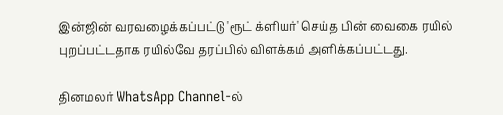இன்ஜின் வரவழைக்கப்பட்டு 'ரூட் க்ளியர்' செய்த பின் வைகை ரயில் புறப்பட்டதாக ரயில்வே தரப்பில் விளக்கம் அளிக்கப்பட்டது.

தினமலர் WhatsApp Channel-ல்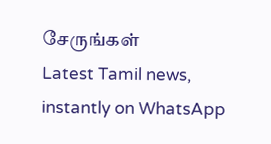சேருங்கள்
Latest Tamil news, instantly on WhatsApp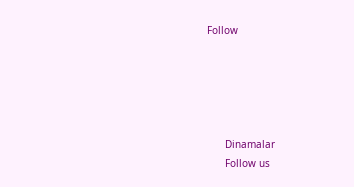Follow





      Dinamalar
      Follow us